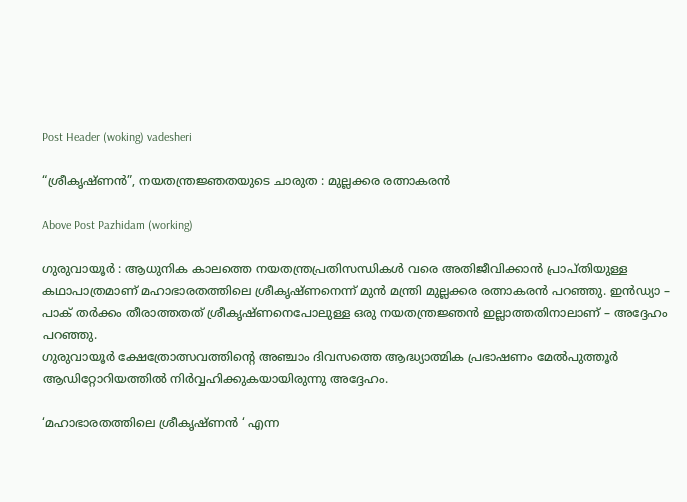Post Header (woking) vadesheri

“ശ്രീകൃഷ്ണൻ”, നയതന്ത്രജ്ഞതയുടെ ചാരുത : മുല്ലക്കര രത്നാകരൻ

Above Post Pazhidam (working)

ഗുരുവായൂർ : ആധുനിക കാലത്തെ നയതന്ത്രപ്രതിസന്ധികൾ വരെ അതിജീവിക്കാൻ പ്രാപ്തിയുള്ള കഥാപാത്രമാണ് മഹാഭാരതത്തിലെ ശ്രീകൃഷ്ണനെന്ന് മുൻ മന്ത്രി മുല്ലക്കര രത്നാകരൻ പറഞ്ഞു. ഇൻഡ്യാ – പാക് തർക്കം തീരാത്തതത് ശ്രീകൃഷ്ണനെപോലുള്ള ഒരു നയതന്ത്രജ്ഞൻ ഇല്ലാത്തതിനാലാണ് – അദ്ദേഹം പറഞ്ഞു.
ഗുരുവായൂർ ക്ഷേത്രോത്സവത്തിൻ്റെ അഞ്ചാം ദിവസത്തെ ആദ്ധ്യാത്മിക പ്രഭാഷണം മേൽപുത്തൂർ ആഡിറ്റോറിയത്തിൽ നിർവ്വഹിക്കുകയായിരുന്നു അദ്ദേഹം.

‘മഹാഭാരതത്തിലെ ശ്രീകൃഷ്ണൻ ‘ എന്ന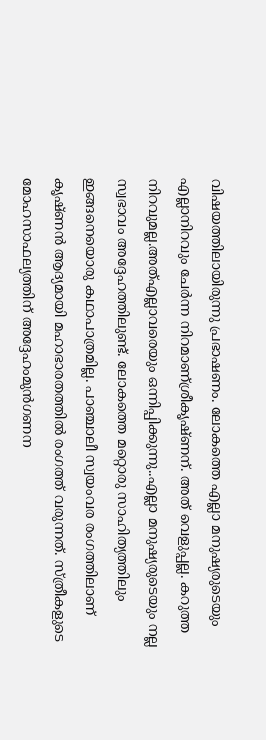വിഷയത്തിലായിരുന്നു പ്രഭാഷണം. ലോകത്തെ എല്ലാ മനുഷ്യരുടെയും എല്ലാനിറവും ചേർന്ന നിറമാണ്ശ്രീകൃഷ്ണന്. അത് വെളുപ്പല്ല. കറുത്ത നിറവുമല്ല.അത്എല്ലാവരെയും ഒന്നിപ്പിക്കുന്നു..എല്ലാ മനുഷ്യരുടെയും നല്ല സ്വഭാവം അദ്ദേഹത്തിലുണ്ട്. ലോകത്തെ മറ്റൊരു സാഹിത്യത്തിലും ഇങ്ങനെയൊരു കഥാപാത്രമില്ല. പാഞ്ചാലീ സ്വയംവര രംഗത്തിലാണ് കൃഷ്ണൻ ആദ്യമായി മഹാഭാരതത്തിൽ രംഗത്ത് വരുന്നത്. സ്ത്രീകളുടെ മോഹസാഫല്യത്തിന് അദ്ദേഹംമുൻഗണന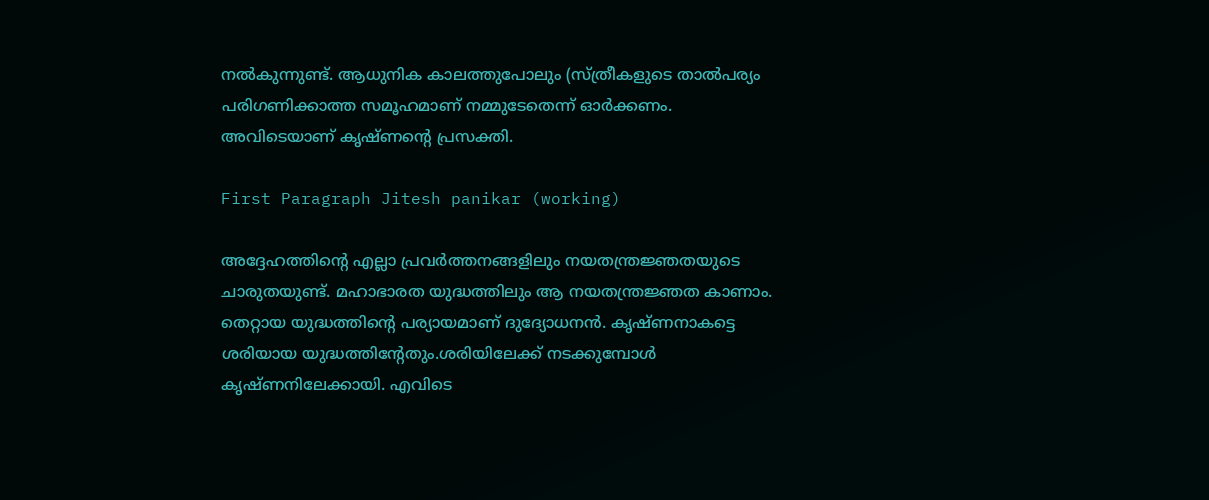നൽകുന്നുണ്ട്. ആധുനിക കാലത്തുപോലും (സ്ത്രീകളുടെ താൽപര്യം പരിഗണിക്കാത്ത സമൂഹമാണ് നമ്മുടേതെന്ന് ഓർക്കണം. അവിടെയാണ് കൃഷ്ണൻ്റെ പ്രസക്തി.

First Paragraph Jitesh panikar (working)

അദ്ദേഹത്തിൻ്റെ എല്ലാ പ്രവർത്തനങ്ങളിലും നയതന്ത്രജ്ഞതയുടെ ചാരുതയുണ്ട്. മഹാഭാരത യുദ്ധത്തിലും ആ നയതന്ത്രജ്ഞത കാണാം. തെറ്റായ യുദ്ധത്തിൻ്റെ പര്യായമാണ് ദുദ്യോധനൻ. കൃഷ്ണനാകട്ടെ ശരിയായ യുദ്ധത്തിൻ്റേതും.ശരിയിലേക്ക് നടക്കുമ്പോൾ കൃഷ്ണനിലേക്കായി. എവിടെ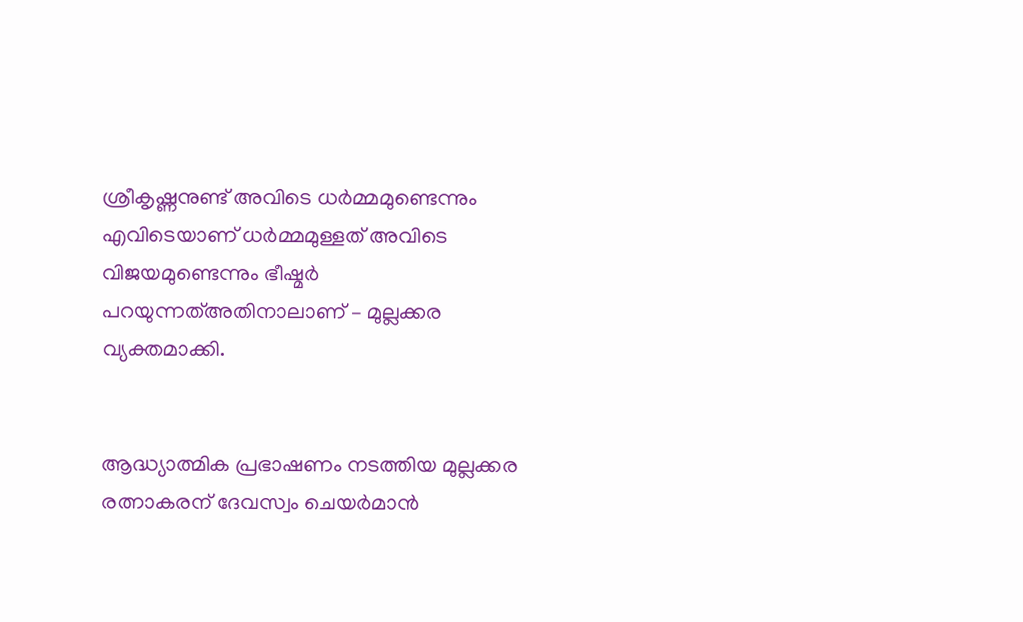ശ്രീകൃഷ്ണനുണ്ട് അവിടെ ധർമ്മമുണ്ടെന്നും എവിടെയാണ് ധർമ്മമുള്ളത് അവിടെ വിജയമുണ്ടെന്നും ഭീഷ്മർ പറയുന്നത്അതിനാലാണ് – മുല്ലക്കര വ്യക്തമാക്കി.


ആദ്ധ്യാത്മിക പ്രഭാഷണം നടത്തിയ മുല്ലക്കര രത്നാകരന് ദേവസ്വം ചെയർമാൻ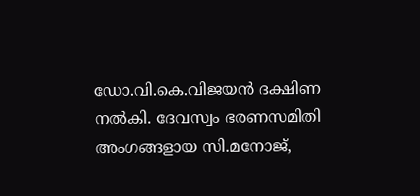ഡോ.വി.കെ.വിജയൻ ദക്ഷിണ നൽകി. ദേവസ്വം ഭരണസമിതി അംഗങ്ങളായ സി.മനോജ്,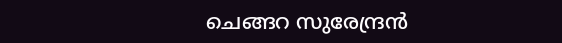ചെങ്ങറ സുരേന്ദ്രൻ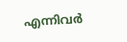എന്നിവർ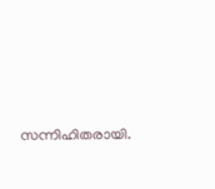സന്നിഹിതരായി.